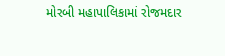મોરબી મહાપાલિકામાં રોજમદાર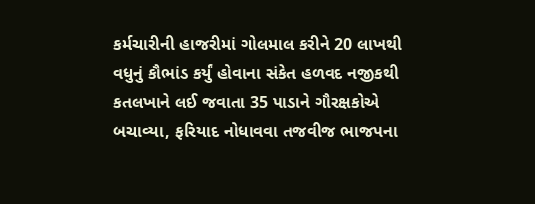કર્મચારીની હાજરીમાં ગોલમાલ કરીને 20 લાખથી વધુનું કૌભાંડ કર્યું હોવાના સંકેત હળવદ નજીકથી કતલખાને લઈ જવાતા 35 પાડાને ગૌરક્ષકોએ બચાવ્યા, ફરિયાદ નોધાવવા તજવીજ ભાજપના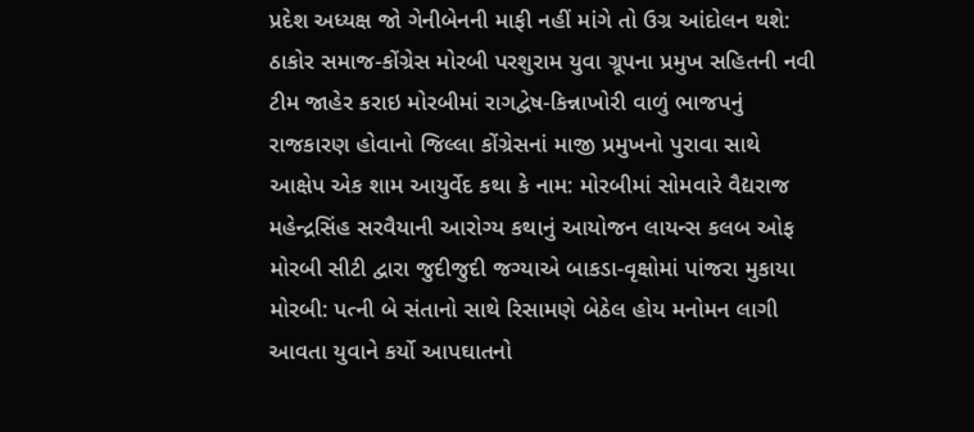પ્રદેશ અધ્યક્ષ જો ગેનીબેનની માફી નહીં માંગે તો ઉગ્ર આંદોલન થશે: ઠાકોર સમાજ-કોંગ્રેસ મોરબી પરશુરામ યુવા ગ્રૂપના પ્રમુખ સહિતની નવી ટીમ જાહેર કરાઇ મોરબીમાં રાગદ્વેષ-કિન્નાખોરી વાળું ભાજપનું રાજકારણ હોવાનો જિલ્લા કોંગ્રેસનાં માજી પ્રમુખનો પુરાવા સાથે આક્ષેપ એક શામ આયુર્વેદ કથા કે નામ: મોરબીમાં સોમવારે વૈદ્યરાજ મહેન્દ્રસિંહ સરવૈયાની આરોગ્ય કથાનું આયોજન લાયન્સ કલબ ઓફ મોરબી સીટી દ્વારા જુદીજુદી જગ્યાએ બાકડા-વૃક્ષોમાં પાંજરા મુકાયા મોરબી: પત્ની બે સંતાનો સાથે રિસામણે બેઠેલ હોય મનોમન લાગી આવતા યુવાને કર્યો આપઘાતનો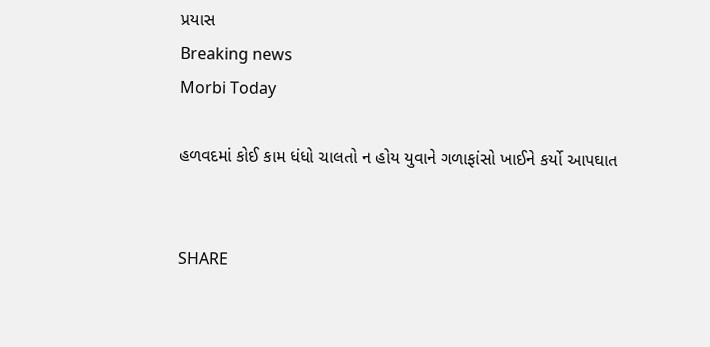પ્રયાસ
Breaking news
Morbi Today

હળવદમાં કોઈ કામ ધંધો ચાલતો ન હોય યુવાને ગળાફાંસો ખાઈને કર્યો આપઘાત


SHARE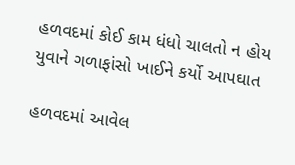હળવદમાં કોઈ કામ ધંધો ચાલતો ન હોય યુવાને ગળાફાંસો ખાઈને કર્યો આપઘાત

હળવદમાં આવેલ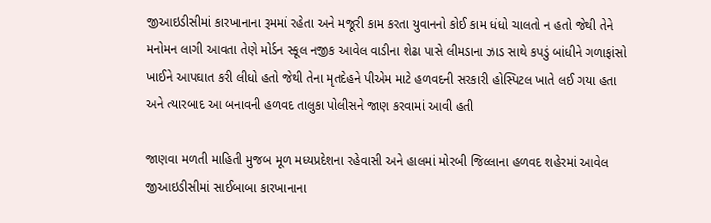જીઆઇડીસીમાં કારખાનાના રૂમમાં રહેતા અને મજૂરી કામ કરતા યુવાનનો કોઈ કામ ધંધો ચાલતો ન હતો જેથી તેને મનોમન લાગી આવતા તેણે મોર્ડન સ્કૂલ નજીક આવેલ વાડીના શેઢા પાસે લીમડાના ઝાડ સાથે કપડું બાંધીને ગળાફાંસો ખાઈને આપઘાત કરી લીધો હતો જેથી તેના મૃતદેહને પીએમ માટે હળવદની સરકારી હોસ્પિટલ ખાતે લઈ ગયા હતા અને ત્યારબાદ આ બનાવની હળવદ તાલુકા પોલીસને જાણ કરવામાં આવી હતી

જાણવા મળતી માહિતી મુજબ મૂળ મધ્યપ્રદેશના રહેવાસી અને હાલમાં મોરબી જિલ્લાના હળવદ શહેરમાં આવેલ જીઆઇડીસીમાં સાઈબાબા કારખાનાના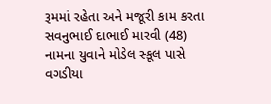રૂમમાં રહેતા અને મજૂરી કામ કરતા સવનુભાઈ દાભાઈ મારવી (48) નામના યુવાને મોડેલ સ્કૂલ પાસે વગડીયા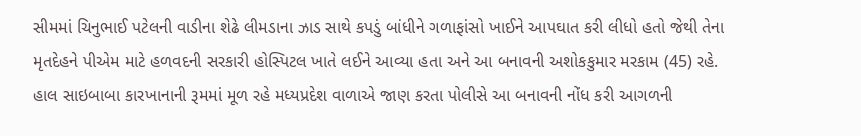સીમમાં ચિનુભાઈ પટેલની વાડીના શેઢે લીમડાના ઝાડ સાથે કપડું બાંધીને ગળાફાંસો ખાઈને આપઘાત કરી લીધો હતો જેથી તેના મૃતદેહને પીએમ માટે હળવદની સરકારી હોસ્પિટલ ખાતે લઈને આવ્યા હતા અને આ બનાવની અશોકકુમાર મરકામ (45) રહે. હાલ સાઇબાબા કારખાનાની રૂમમાં મૂળ રહે મધ્યપ્રદેશ વાળાએ જાણ કરતા પોલીસે આ બનાવની નોંધ કરી આગળની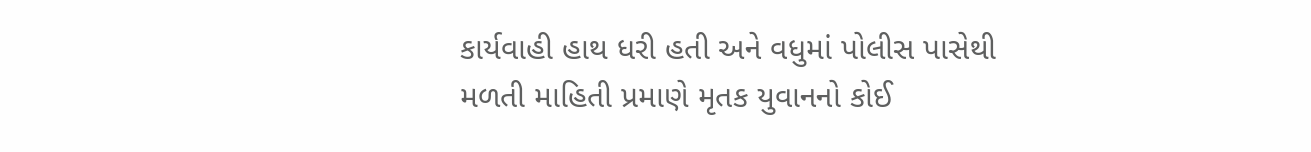કાર્યવાહી હાથ ધરી હતી અને વધુમાં પોલીસ પાસેથી મળતી માહિતી પ્રમાણે મૃતક યુવાનનો કોઈ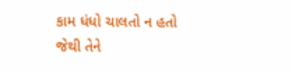કામ ધંધો ચાલતો ન હતો જેથી તેને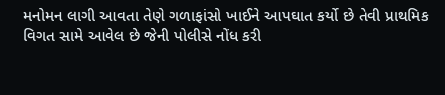મનોમન લાગી આવતા તેણે ગળાફાંસો ખાઈને આપઘાત કર્યો છે તેવી પ્રાથમિક વિગત સામે આવેલ છે જેની પોલીસે નોંધ કરી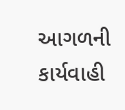આગળની કાર્યવાહી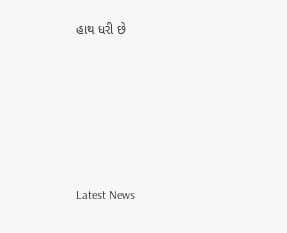હાથ ધરી છે






Latest News